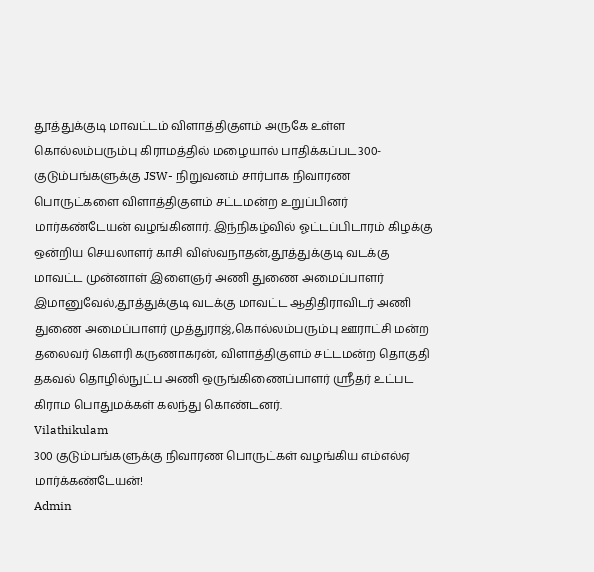தூத்துக்குடி மாவட்டம் விளாத்திகுளம் அருகே உள்ள கொல்லம்பரும்பு கிராமத்தில் மழையால் பாதிக்கப்பட300- குடும்பங்களுக்கு JSW- நிறுவனம் சார்பாக நிவாரண பொருட்களை விளாத்திகுளம் சட்டமன்ற உறுப்பினர் மார்கண்டேயன் வழங்கினார். இந்நிகழ்வில் ஓட்டப்பிடாரம் கிழக்கு ஒன்றிய செயலாளர் காசி விஸ்வநாதன்,தூத்துக்குடி வடக்கு மாவட்ட முன்னாள் இளைஞர் அணி துணை அமைப்பாளர் இமானுவேல்,தூத்துக்குடி வடக்கு மாவட்ட ஆதிதிராவிடர் அணி துணை அமைப்பாளர் முத்துராஜ்,கொல்லம்பரும்பு ஊராட்சி மன்ற தலைவர் கௌரி கருணாகரன், விளாத்திகுளம் சட்டமன்ற தொகுதி தகவல் தொழில்நுட்ப அணி ஒருங்கிணைப்பாளர் ஸ்ரீதர் உட்பட கிராம பொதுமக்கள் கலந்து கொண்டனர்.
Vilathikulam
300 குடும்பங்களுக்கு நிவாரண பொருட்கள் வழங்கிய எம்எல்ஏ மார்க்கண்டேயன்!
Admin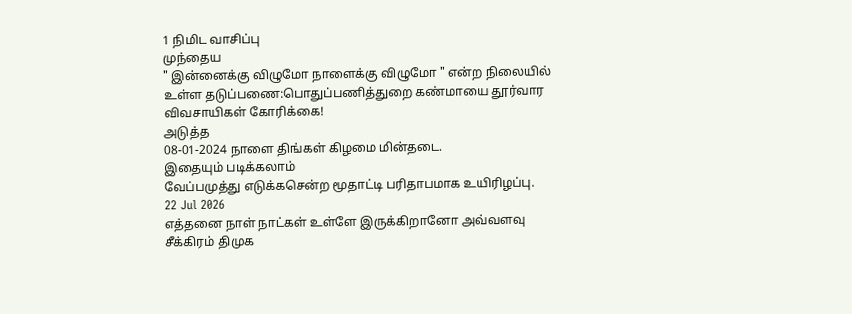1 நிமிட வாசிப்பு
முந்தைய
" இன்னைக்கு விழுமோ நாளைக்கு விழுமோ " என்ற நிலையில் உள்ள தடுப்பணை:பொதுப்பணித்துறை கண்மாயை தூர்வார விவசாயிகள் கோரிக்கை!
அடுத்த
08-01-2024 நாளை திங்கள் கிழமை மின்தடை.
இதையும் படிக்கலாம்
வேப்பமுத்து எடுக்கசென்ற மூதாட்டி பரிதாபமாக உயிரிழப்பு.
22 Jul 2026
எத்தனை நாள் நாட்கள் உள்ளே இருக்கிறானோ அவ்வளவு சீக்கிரம் திமுக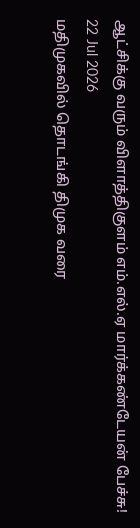ஆட்சிக்கு வரும் விளாத்திகுளம் எம்.எல்.ஏ மார்க்கண்டேயன் பேச்சு!
22 Jul 2026
மதிமுகவில் தொடங்கி திமுக வரை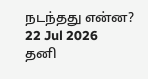நடந்தது என்ன?
22 Jul 2026
தனி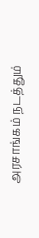அரசாங்கம் நடத்தும்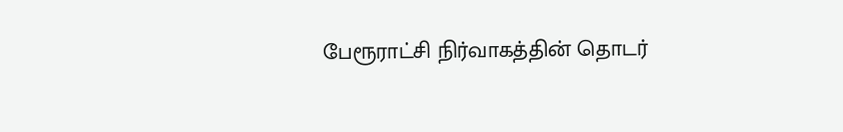பேரூராட்சி நிர்வாகத்தின் தொடர்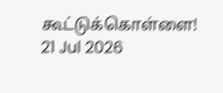கூட்டுக்கொள்ளை!
21 Jul 2026